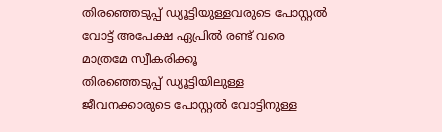തിരഞ്ഞെടുപ്പ് ഡ്യൂട്ടിയുള്ളവരുടെ പോസ്റ്റൽ വോട്ട് അപേക്ഷ ഏപ്രിൽ രണ്ട് വരെ മാത്രമേ സ്വീകരിക്കൂ
തിരഞ്ഞെടുപ്പ് ഡ്യൂട്ടിയിലുള്ള ജീവനക്കാരുടെ പോസ്റ്റൽ വോട്ടിനുള്ള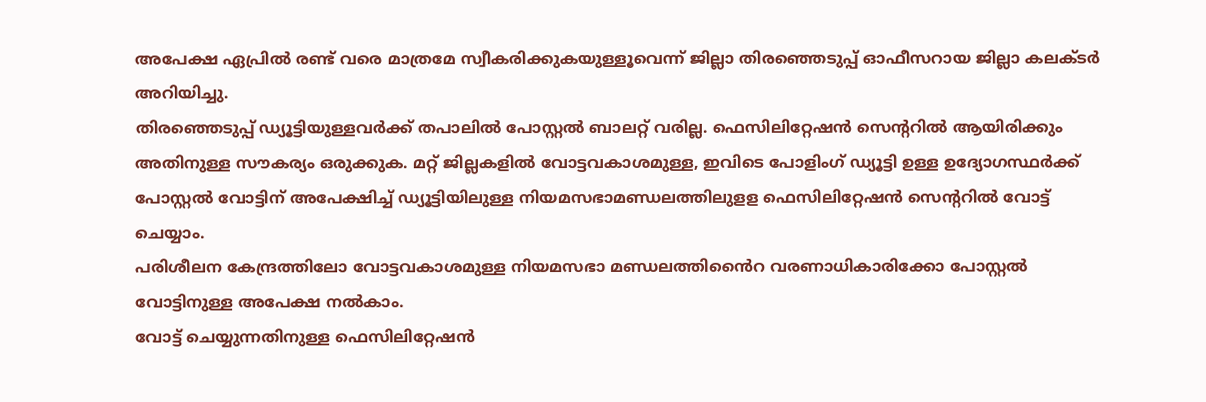അപേക്ഷ ഏപ്രിൽ രണ്ട് വരെ മാത്രമേ സ്വീകരിക്കുകയുള്ളൂവെന്ന് ജില്ലാ തിരഞ്ഞെടുപ്പ് ഓഫീസറായ ജില്ലാ കലക്ടർ അറിയിച്ചു.
തിരഞ്ഞെടുപ്പ് ഡ്യൂട്ടിയുള്ളവർക്ക് തപാലിൽ പോസ്റ്റൽ ബാലറ്റ് വരില്ല. ഫെസിലിറ്റേഷൻ സെന്ററിൽ ആയിരിക്കും അതിനുള്ള സൗകര്യം ഒരുക്കുക. മറ്റ് ജില്ലകളിൽ വോട്ടവകാശമുള്ള, ഇവിടെ പോളിംഗ് ഡ്യൂട്ടി ഉള്ള ഉദ്യോഗസ്ഥർക്ക് പോസ്റ്റൽ വോട്ടിന് അപേക്ഷിച്ച് ഡ്യൂട്ടിയിലുള്ള നിയമസഭാമണ്ഡലത്തിലുളള ഫെസിലിറ്റേഷൻ സെന്ററിൽ വോട്ട് ചെയ്യാം.
പരിശീലന കേന്ദ്രത്തിലോ വോട്ടവകാശമുള്ള നിയമസഭാ മണ്ഡലത്തിൻൈറ വരണാധികാരിക്കോ പോസ്റ്റൽ വോട്ടിനുള്ള അപേക്ഷ നൽകാം.
വോട്ട് ചെയ്യുന്നതിനുള്ള ഫെസിലിറ്റേഷൻ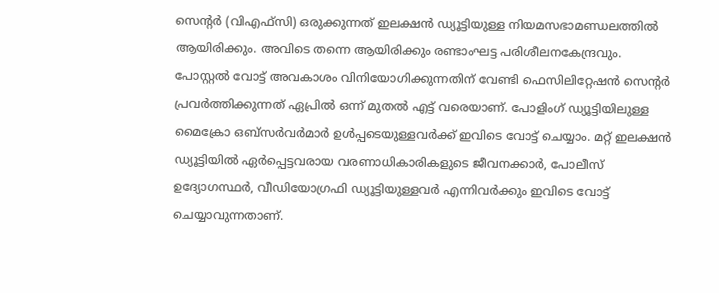സെന്റർ (വിഎഫ്സി) ഒരുക്കുന്നത് ഇലക്ഷൻ ഡ്യൂട്ടിയുള്ള നിയമസഭാമണ്ഡലത്തിൽ ആയിരിക്കും. അവിടെ തന്നെ ആയിരിക്കും രണ്ടാംഘട്ട പരിശീലനകേന്ദ്രവും.
പോസ്റ്റൽ വോട്ട് അവകാശം വിനിയോഗിക്കുന്നതിന് വേണ്ടി ഫെസിലിറ്റേഷൻ സെന്റർ പ്രവർത്തിക്കുന്നത് ഏപ്രിൽ ഒന്ന് മുതൽ എട്ട് വരെയാണ്. പോളിംഗ് ഡ്യൂട്ടിയിലുള്ള മൈക്രോ ഒബ്സർവർമാർ ഉൾപ്പടെയുള്ളവർക്ക് ഇവിടെ വോട്ട് ചെയ്യാം. മറ്റ് ഇലക്ഷൻ ഡ്യൂട്ടിയിൽ ഏർപ്പെട്ടവരായ വരണാധികാരികളുടെ ജീവനക്കാർ, പോലീസ് ഉദ്യോഗസ്ഥർ, വീഡിയോഗ്രഫി ഡ്യൂട്ടിയുള്ളവർ എന്നിവർക്കും ഇവിടെ വോട്ട് ചെയ്യാവുന്നതാണ്.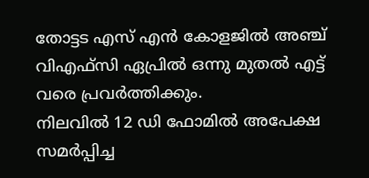തോട്ടട എസ് എൻ കോളജിൽ അഞ്ച് വിഎഫ്സി ഏപ്രിൽ ഒന്നു മുതൽ എട്ട് വരെ പ്രവർത്തിക്കും.
നിലവിൽ 12 ഡി ഫോമിൽ അപേക്ഷ സമർപ്പിച്ച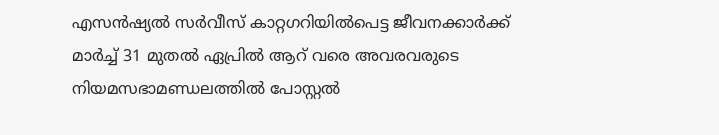എസൻഷ്യൽ സർവീസ് കാറ്റഗറിയിൽപെട്ട ജീവനക്കാർക്ക് മാർച്ച് 31 മുതൽ ഏപ്രിൽ ആറ് വരെ അവരവരുടെ നിയമസഭാമണ്ഡലത്തിൽ പോസ്റ്റൽ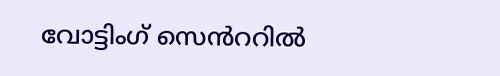വോട്ടിംഗ് സെൻററിൽ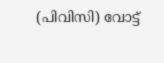(പിവിസി) വോട്ട്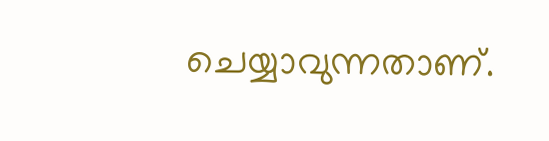ചെയ്യാവുന്നതാണ്.